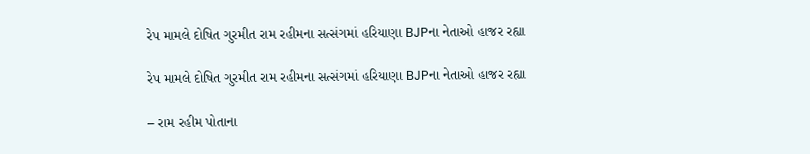રેપ મામલે દોષિત ગુરમીત રામ રહીમના સત્સંગમાં હરિયાણા BJPના નેતાઓ હાજર રહ્યા

રેપ મામલે દોષિત ગુરમીત રામ રહીમના સત્સંગમાં હરિયાણા BJPના નેતાઓ હાજર રહ્યા

– રામ રહીમ પોતાના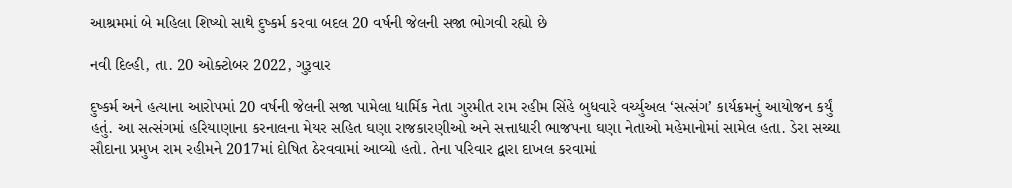આશ્રમમાં બે મહિલા શિષ્યો સાથે દુષ્કર્મ કરવા બદલ 20 વર્ષની જેલની સજા ભોગવી રહ્યો છે

નવી દિલ્હી, તા. 20 ઓક્ટોબર 2022, ગુરૂવાર

દુષ્કર્મ અને હત્યાના આરોપમાં 20 વર્ષની જેલની સજા પામેલા ધાર્મિક નેતા ગુરમીત રામ રહીમ સિંહે બુધવારે વર્ચ્યુઅલ ‘સત્સંગ’ કાર્યક્રમનું આયોજન કર્યું હતું. આ સત્સંગમાં હરિયાણાના કરનાલના મેયર સહિત ઘણા રાજકારણીઓ અને સત્તાધારી ભાજપના ઘણા નેતાઓ મહેમાનોમાં સામેલ હતા. ડેરા સચ્ચા સૌદાના પ્રમુખ રામ રહીમને 2017માં દોષિત ઠેરવવામાં આવ્યો હતો. તેના પરિવાર દ્વારા દાખલ કરવામાં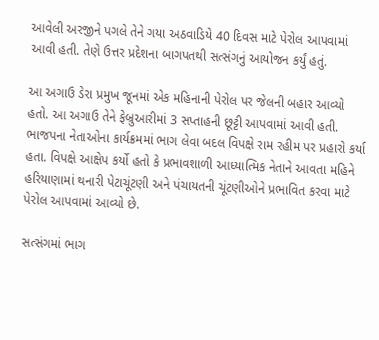આવેલી અરજીને પગલે તેને ગયા અઠવાડિયે 40 દિવસ માટે પેરોલ આપવામાં આવી હતી. તેણે ઉત્તર પ્રદેશના બાગપતથી સત્સંગનું આયોજન કર્યું હતું.

આ અગાઉ ડેરા પ્રમુખ જૂનમાં એક મહિનાની પેરોલ પર જેલની બહાર આવ્યો હતો. આ અગાઉ તેને ફેબ્રુઆરીમાં 3 સપ્તાહની છૂટ્ટી આપવામાં આવી હતી. ભાજપના નેતાઓના કાર્યક્રમમાં ભાગ લેવા બદલ વિપક્ષે રામ રહીમ પર પ્રહારો કર્યા હતા. વિપક્ષે આક્ષેપ કર્યો હતો કે પ્રભાવશાળી આધ્યાત્મિક નેતાને આવતા મહિને હરિયાણામાં થનારી પેટાચૂંટણી અને પંચાયતની ચૂંટણીઓને પ્રભાવિત કરવા માટે પેરોલ આપવામાં આવ્યો છે.

સત્સંગમાં ભાગ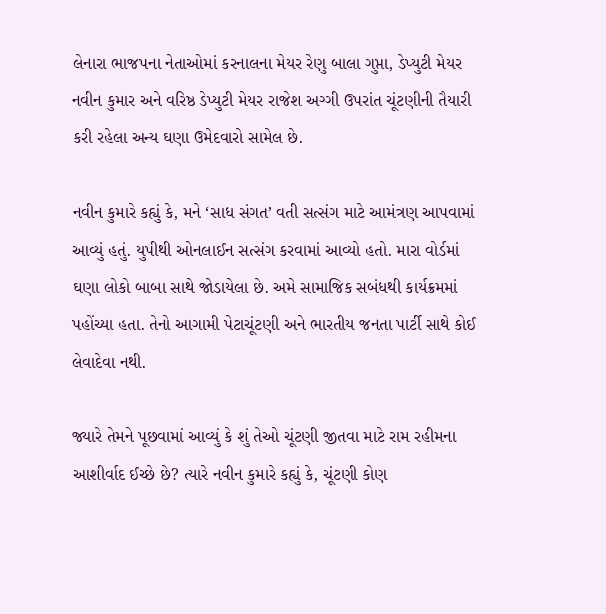લેનારા ભાજપના નેતાઓમાં કરનાલના મેયર રેણુ બાલા ગુપ્તા, ડેપ્યુટી મેયર નવીન કુમાર અને વરિષ્ઠ ડેપ્યુટી મેયર રાજેશ અગ્ગી ઉપરાંત ચૂંટણીની તૈયારી કરી રહેલા અન્ય ઘણા ઉમેદવારો સામેલ છે.

નવીન કુમારે કહ્યું કે, મને ‘સાધ સંગત’ વતી સત્સંગ માટે આમંત્રણ આપવામાં આવ્યું હતું. યુપીથી ઓનલાઈન સત્સંગ કરવામાં આવ્યો હતો. મારા વોર્ડમાં ઘણા લોકો બાબા સાથે જોડાયેલા છે. અમે સામાજિક સબંધથી કાર્યક્રમમાં પહોંચ્યા હતા. તેનો આગામી પેટાચૂંટણી અને ભારતીય જનતા પાર્ટી સાથે કોઈ લેવાદેવા નથી.

જ્યારે તેમને પૂછવામાં આવ્યું કે શું તેઓ ચૂંટણી જીતવા માટે રામ રહીમના આશીર્વાદ ઈચ્છે છે? ત્યારે નવીન કુમારે કહ્યું કે, ચૂંટણી કોણ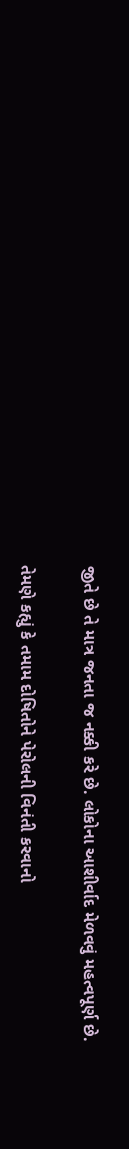જીતે છે તે માત્ર જનતા જ નક્કી કરે છે. લોકોના આશીર્વાદ મેળવવું મહત્વપૂર્ણ છે.

તેમણે કહ્યું કે તમામ દોષિતોને પેરોલની વિનંતી કરવાનો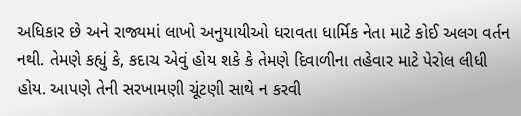અધિકાર છે અને રાજ્યમાં લાખો અનુયાયીઓ ધરાવતા ધાર્મિક નેતા માટે કોઈ અલગ વર્તન નથી. તેમણે કહ્યું કે, કદાચ એવું હોય શકે કે તેમણે દિવાળીના તહેવાર માટે પેરોલ લીધી હોય. આપણે તેની સરખામણી ચૂંટણી સાથે ન કરવી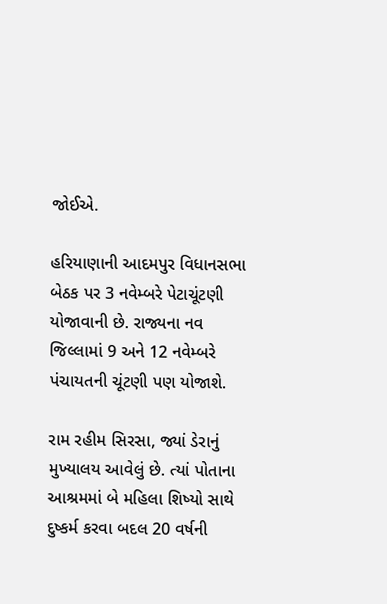જોઈએ.

હરિયાણાની આદમપુર વિધાનસભા બેઠક પર 3 નવેમ્બરે પેટાચૂંટણી યોજાવાની છે. રાજ્યના નવ જિલ્લામાં 9 અને 12 નવેમ્બરે પંચાયતની ચૂંટણી પણ યોજાશે.

રામ રહીમ સિરસા, જ્યાં ડેરાનું મુખ્યાલય આવેલું છે. ત્યાં પોતાના આશ્રમમાં બે મહિલા શિષ્યો સાથે દુષ્કર્મ કરવા બદલ 20 વર્ષની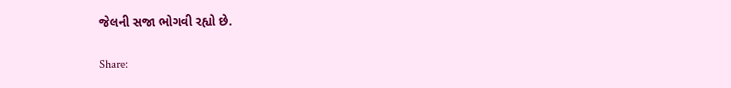જેલની સજા ભોગવી રહ્યો છે.

Share: